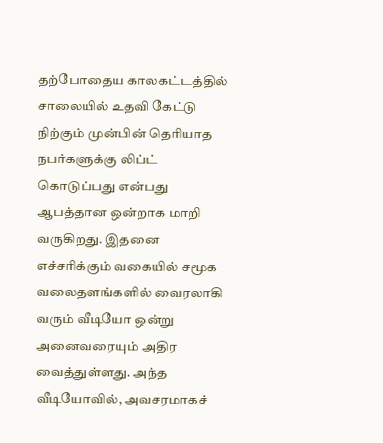தற்போதைய காலகட்டத்தில் சாலையில் உதவி கேட்டு நிற்கும் முன்பின் தெரியாத நபர்களுக்கு லிப்ட் கொடுப்பது என்பது ஆபத்தான ஒன்றாக மாறி வருகிறது. இதனை எச்சரிக்கும் வகையில் சமூக வலைதளங்களில் வைரலாகி வரும் வீடியோ ஒன்று அனைவரையும் அதிர வைத்துள்ளது. அந்த வீடியோவில், அவசரமாகச்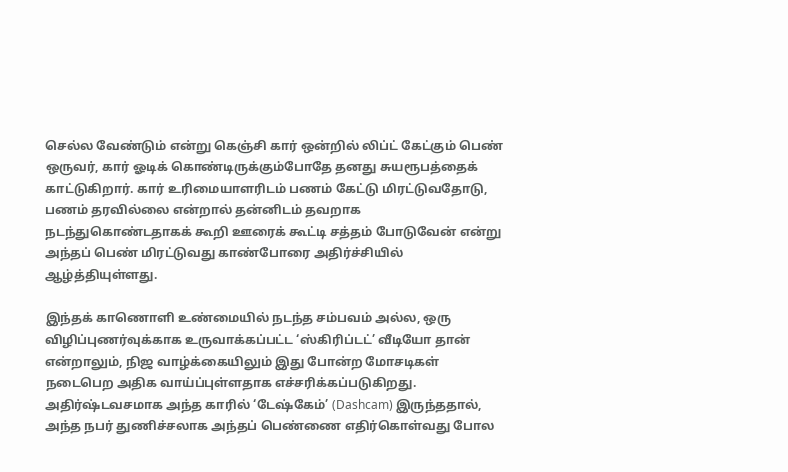செல்ல வேண்டும் என்று கெஞ்சி கார் ஒன்றில் லிப்ட் கேட்கும் பெண் ஒருவர், கார் ஓடிக் கொண்டிருக்கும்போதே தனது சுயரூபத்தைக் காட்டுகிறார். கார் உரிமையாளரிடம் பணம் கேட்டு மிரட்டுவதோடு, பணம் தரவில்லை என்றால் தன்னிடம் தவறாக நடந்துகொண்டதாகக் கூறி ஊரைக் கூட்டி சத்தம் போடுவேன் என்று அந்தப் பெண் மிரட்டுவது காண்போரை அதிர்ச்சியில் ஆழ்த்தியுள்ளது.

இந்தக் காணொளி உண்மையில் நடந்த சம்பவம் அல்ல, ஒரு விழிப்புணர்வுக்காக உருவாக்கப்பட்ட ‘ஸ்கிரிப்டட்’ வீடியோ தான் என்றாலும், நிஜ வாழ்க்கையிலும் இது போன்ற மோசடிகள் நடைபெற அதிக வாய்ப்புள்ளதாக எச்சரிக்கப்படுகிறது. அதிர்ஷ்டவசமாக அந்த காரில் ‘டேஷ்கேம்’ (Dashcam) இருந்ததால், அந்த நபர் துணிச்சலாக அந்தப் பெண்ணை எதிர்கொள்வது போல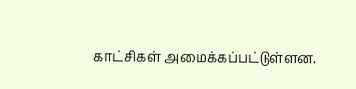காட்சிகள் அமைக்கப்பட்டுள்ளன.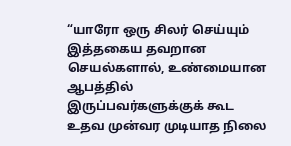“யாரோ ஒரு சிலர் செய்யும் இத்தகைய தவறான செயல்களால், உண்மையான ஆபத்தில் இருப்பவர்களுக்குக் கூட உதவ முன்வர முடியாத நிலை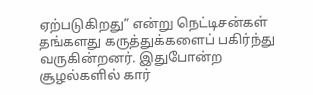ஏற்படுகிறது” என்று நெட்டிசன்கள் தங்களது கருத்துக்களைப் பகிர்ந்து வருகின்றனர். இதுபோன்ற சூழல்களில் கார்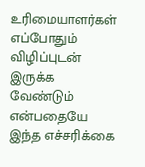உரிமையாளர்கள் எப்போதும் விழிப்புடன் இருக்க வேண்டும் என்பதையே இந்த எச்சரிக்கை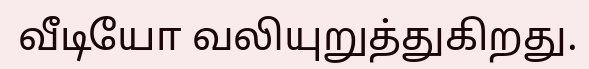வீடியோ வலியுறுத்துகிறது.